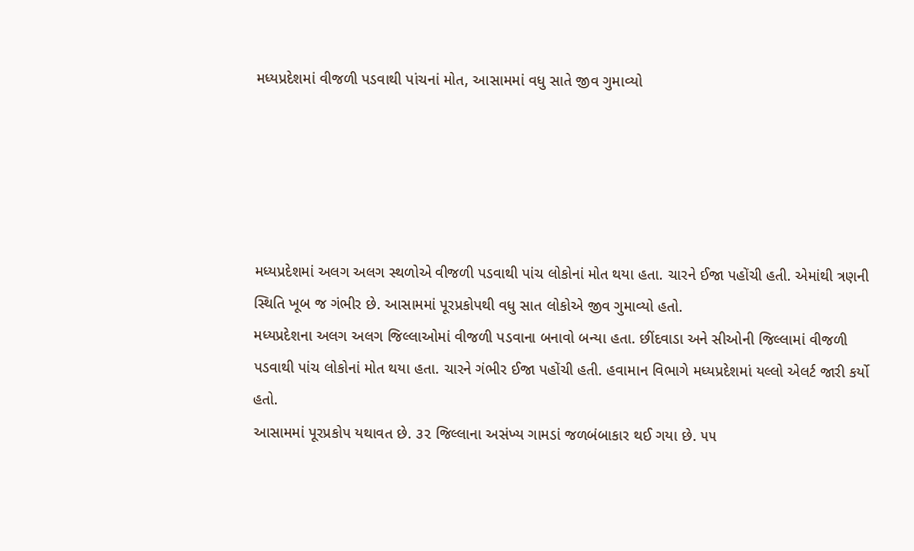મધ્યપ્રદેશમાં વીજળી પડવાથી પાંચનાં મોત, આસામમાં વધુ સાતે જીવ ગુમાવ્યો





મધ્યપ્રદેશમાં અલગ અલગ સ્થળોએ વીજળી પડવાથી પાંચ લોકોનાં મોત થયા હતા. ચારને ઈજા પહોંચી હતી. એમાંથી ત્રણની સ્થિતિ ખૂબ જ ગંભીર છે. આસામમાં પૂરપ્રકોપથી વધુ સાત લોકોએ જીવ ગુમાવ્યો હતો.
મધ્યપ્રદેશના અલગ અલગ જિલ્લાઓમાં વીજળી પડવાના બનાવો બન્યા હતા. છીંદવાડા અને સીઓની જિલ્લામાં વીજળી પડવાથી પાંચ લોકોનાં મોત થયા હતા. ચારને ગંભીર ઈજા પહોંચી હતી. હવામાન વિભાગે મધ્યપ્રદેશમાં યલ્લો એલર્ટ જારી કર્યો હતો.
આસામમાં પૂરપ્રકોપ યથાવત છે. ૩૨ જિલ્લાના અસંખ્ય ગામડાં જળબંબાકાર થઈ ગયા છે. ૫૫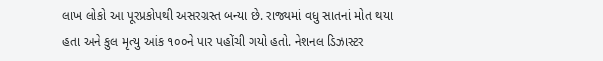લાખ લોકો આ પૂરપ્રકોપથી અસરગ્રસ્ત બન્યા છે. રાજ્યમાં વધુ સાતનાં મોત થયા હતા અને કુલ મૃત્યુ આંક ૧૦૦ને પાર પહોંચી ગયો હતો. નેશનલ ડિઝાસ્ટર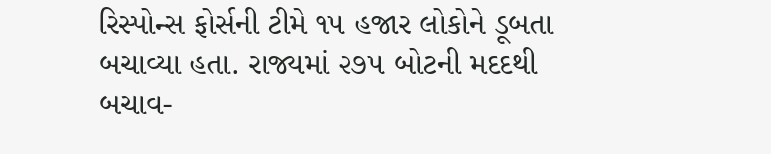રિસ્પોન્સ ફોર્સની ટીમે ૧૫ હજાર લોકોને ડૂબતા બચાવ્યા હતા. રાજ્યમાં ૨૭૫ બોટની મદદથી બચાવ-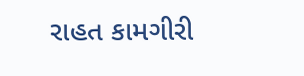રાહત કામગીરી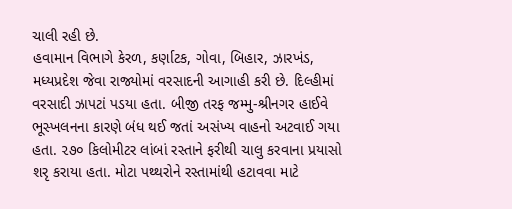ચાલી રહી છે.
હવામાન વિભાગે કેરળ, કર્ણાટક, ગોવા, બિહાર, ઝારખંડ, મધ્યપ્રદેશ જેવા રાજ્યોમાં વરસાદની આગાહી કરી છે. દિલ્હીમાં વરસાદી ઝાપટાં પડયા હતા. બીજી તરફ જમ્મુ-શ્રીનગર હાઈવે ભૂસ્ખલનના કારણે બંધ થઈ જતાં અસંખ્ય વાહનો અટવાઈ ગયા હતા. ૨૭૦ કિલોમીટર લાંબાં રસ્તાને ફરીથી ચાલુ કરવાના પ્રયાસો શરૃ કરાયા હતા. મોટા પથ્થરોને રસ્તામાંથી હટાવવા માટે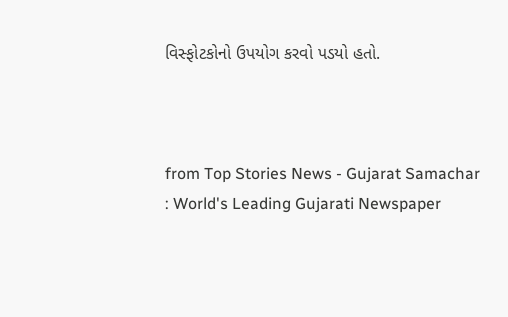વિસ્ફોટકોનો ઉપયોગ કરવો પડયો હતો.



from Top Stories News - Gujarat Samachar : World's Leading Gujarati Newspaper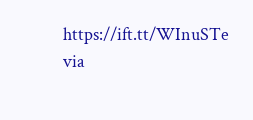https://ift.tt/WInuSTe
via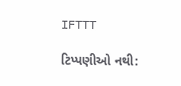IFTTT

ટિપ્પણીઓ નથી: